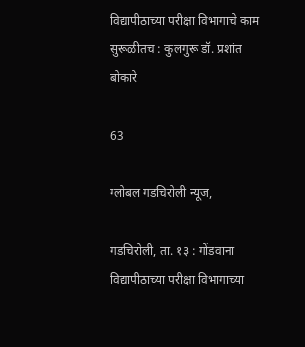विद्यापीठाच्या परीक्षा विभागाचे काम सुरूळीतच : कुलगुरू डॉ. प्रशांत बोकारे

63

ग्लोबल गडचिरोली न्यूज,

गडचिरोली, ता. १३ : गोंडवाना विद्यापीठाच्या परीक्षा विभागाच्या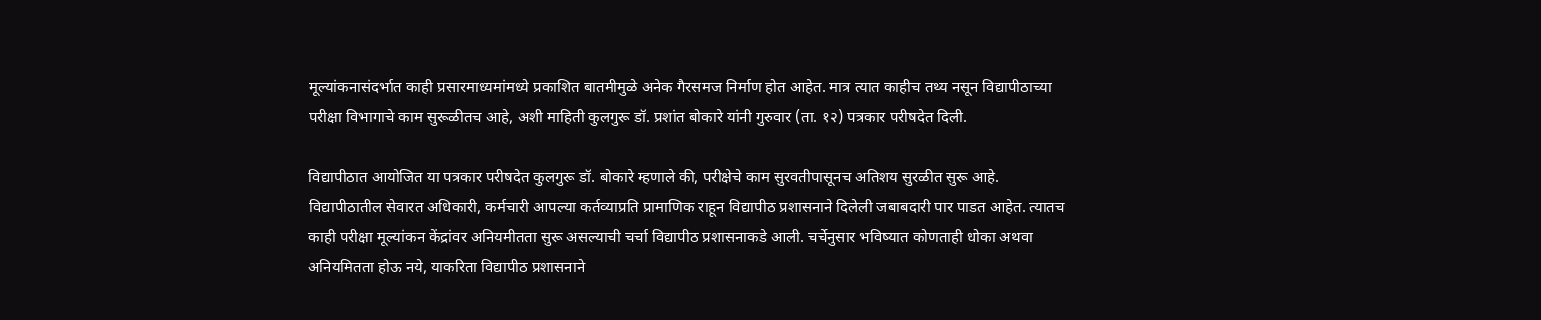मूल्यांकनासंदर्भात काही प्रसारमाध्यमांमध्ये प्रकाशित बातमीमुळे अनेक गैरसमज निर्माण होत आहेत. मात्र त्यात काहीच तथ्य नसून विद्यापीठाच्या परीक्षा विभागाचे काम सुरूळीतच आहे, अशी माहिती कुलगुरू डॉ. प्रशांत बोकारे यांनी गुरुवार (ता. १२) पत्रकार परीषदेत दिली.

विद्यापीठात आयोजित या पत्रकार परीषदेत कुलगुरू डॉ. बोकारे म्हणाले की, परीक्षेचे काम सुरवतीपासूनच अतिशय सुरळीत सुरू आहे. विद्यापीठातील सेवारत अधिकारी, कर्मचारी आपल्या कर्तव्याप्रति प्रामाणिक राहून विद्यापीठ प्रशासनाने दिलेली जबाबदारी पार पाडत आहेत. त्यातच काही परीक्षा मूल्यांकन केंद्रांवर अनियमीतता सुरू असल्याची चर्चा विद्यापीठ प्रशासनाकडे आली. चर्चेनुसार भविष्यात कोणताही धोका अथवा अनियमितता होऊ नये, याकरिता विद्यापीठ प्रशासनाने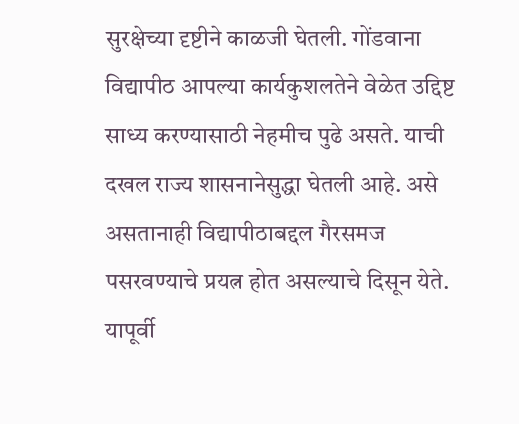सुरक्षेच्या दृष्टीने काळजी घेतली. गोंडवाना विद्यापीठ आपल्या कार्यकुशलतेने वेळेत उद्दिष्ट साध्य करण्यासाठी नेहमीच पुढे असते. याची दखल राज्य शासनानेसुद्धा घेतली आहे. असे असतानाही विद्यापीठाबद्दल गैरसमज पसरवण्याचे प्रयत्न होत असल्याचे दिसून येते. यापूर्वी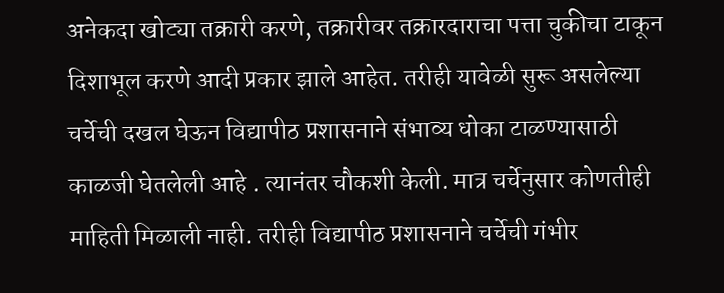अनेकदा खोट्या तक्रारी करणे, तक्रारीवर तक्रारदाराचा पत्ता चुकीचा टाकून दिशाभूल करणे आदी प्रकार झाले आहेत. तरीही यावेळी सुरू असलेल्या चर्चेची दखल घेऊन विद्यापीठ प्रशासनाने संभाव्य धोका टाळण्यासाठी काळजी घेतलेली आहे . त्यानंतर चौकशी केली. मात्र चर्चेनुसार कोणतीही माहिती मिळाली नाही. तरीही विद्यापीठ प्रशासनाने चर्चेची गंभीर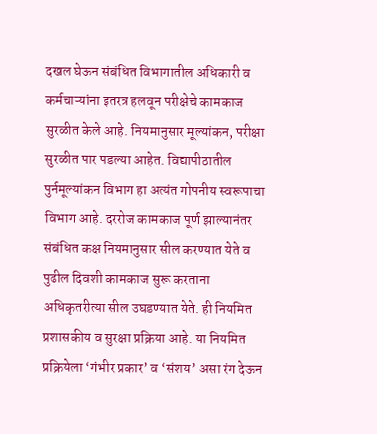दखल घेऊन संबंधित विभागातील अधिकारी व कर्मचाऱ्यांना इतरत्र हलवून परीक्षेचे कामकाज सुरळीत केले आहे. नियमानुसार मूल्यांकन, परीक्षा सुरळीत पार पडल्या आहेत. विद्यापीठातील पुर्नमूल्यांकन विभाग हा अत्यंत गोपनीय स्वरूपाचा विभाग आहे. दररोज कामकाज पूर्ण झाल्यानंतर संबंधित कक्ष नियमानुसार सील करण्यात येते व पुढील दिवशी कामकाज सुरू करताना अधिकृतरीत्या सील उघडण्यात येते. ही नियमित प्रशासकीय व सुरक्षा प्रक्रिया आहे. या नियमित प्रक्रियेला ‘गंभीर प्रकार’ व ‘संशय’ असा रंग देऊन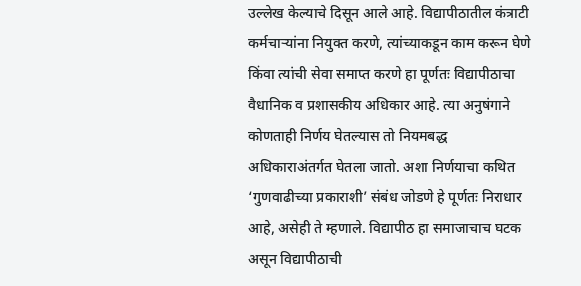उल्लेख केल्याचे दिसून आले आहे. विद्यापीठातील कंत्राटी कर्मचाऱ्यांना नियुक्त करणे, त्यांच्याकडून काम करून घेणे किंवा त्यांची सेवा समाप्त करणे हा पूर्णतः विद्यापीठाचा वैधानिक व प्रशासकीय अधिकार आहे. त्या अनुषंगाने कोणताही निर्णय घेतल्यास तो नियमबद्ध अधिकाराअंतर्गत घेतला जातो. अशा निर्णयाचा कथित ‘गुणवाढीच्या प्रकाराशी’ संबंध जोडणे हे पूर्णतः निराधार आहे, असेही ते म्हणाले. विद्यापीठ हा समाजाचाच घटक असून विद्यापीठाची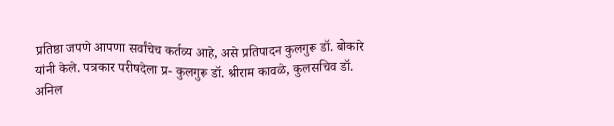प्रतिष्ठा जपणे आपणा सर्वांचेच कर्तव्य आहे, असे प्रतिपादन कुलगुरू डॉ. बोकारे यांनी केले. पत्रकार परीषदेला प्र- कुलगुरू डॉ. श्रीराम कावळे, कुलसचिव डॉ. अनिल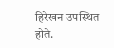हिरेखन उपस्थित होते.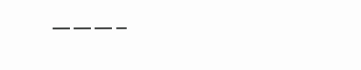———–